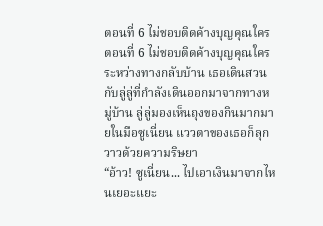ตอนที่ 6 ไม่ชอบติดค้างบุญคุณใคร
ตอนที่ 6 ไม่ชอบติดค้างบุญคุณใคร
ระหว่างทางกลับบ้าน เธอเดินสวนกับลู่ลู่ที่กำลังเดินออกมาจากทางหมู่บ้าน ลู่ลู่มองเห็นถุงของกินมากมายในมือซูเนี่ยน แววตาของเธอก็ลุกวาวด้วยความริษยา
“อ้าว! ซูเนี่ยน... ไปเอาเงินมาจากไหนเยอะแยะ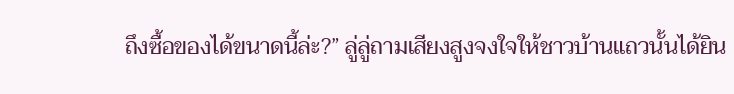ถึงซื้อของได้ขนาดนี้ล่ะ?” ลู่ลู่ถามเสียงสูงจงใจให้ชาวบ้านแถวนั้นได้ยิน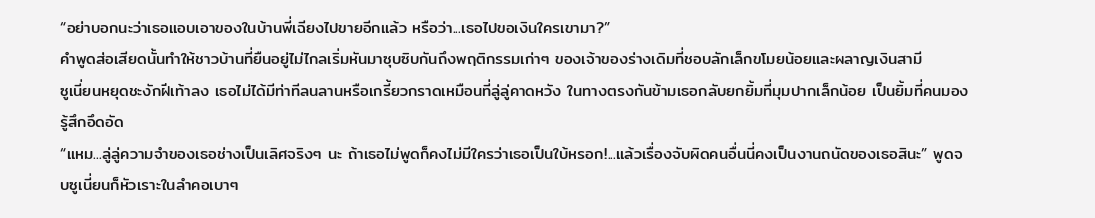“อย่าบอกนะว่าเธอแอบเอาของในบ้านพี่เฉียงไปขายอีกแล้ว หรือว่า...เธอไปขอเงินใครเขามา?”
คำพูดส่อเสียดนั้นทำให้ชาวบ้านที่ยืนอยู่ไม่ไกลเริ่มหันมาซุบซิบกันถึงพฤติกรรมเก่าๆ ของเจ้าของร่างเดิมที่ชอบลักเล็กขโมยน้อยและผลาญเงินสามี
ซูเนี่ยนหยุดชะงักฝีเท้าลง เธอไม่ได้มีท่าทีลนลานหรือเกรี้ยวกราดเหมือนที่ลู่ลู่คาดหวัง ในทางตรงกันข้ามเธอกลับยกยิ้มที่มุมปากเล็กน้อย เป็นยิ้มที่คนมองรู้สึกอึดอัด
“แหม...ลู่ลู่ความจำของเธอช่างเป็นเลิศจริงๆ นะ ถ้าเธอไม่พูดก็คงไม่มีใครว่าเธอเป็นใบ้หรอก!...แล้วเรื่องจับผิดคนอื่นนี่คงเป็นงานถนัดของเธอสินะ” พูดจบซูเนี่ยนก็หัวเราะในลำคอเบาๆ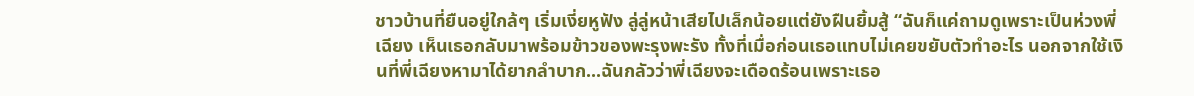ชาวบ้านที่ยืนอยู่ใกล้ๆ เริ่มเงี่ยหูฟัง ลู่ลู่หน้าเสียไปเล็กน้อยแต่ยังฝืนยิ้มสู้ “ฉันก็แค่ถามดูเพราะเป็นห่วงพี่เฉียง เห็นเธอกลับมาพร้อมข้าวของพะรุงพะรัง ทั้งที่เมื่อก่อนเธอแทบไม่เคยขยับตัวทำอะไร นอกจากใช้เงินที่พี่เฉียงหามาได้ยากลำบาก...ฉันกลัวว่าพี่เฉียงจะเดือดร้อนเพราะเธอ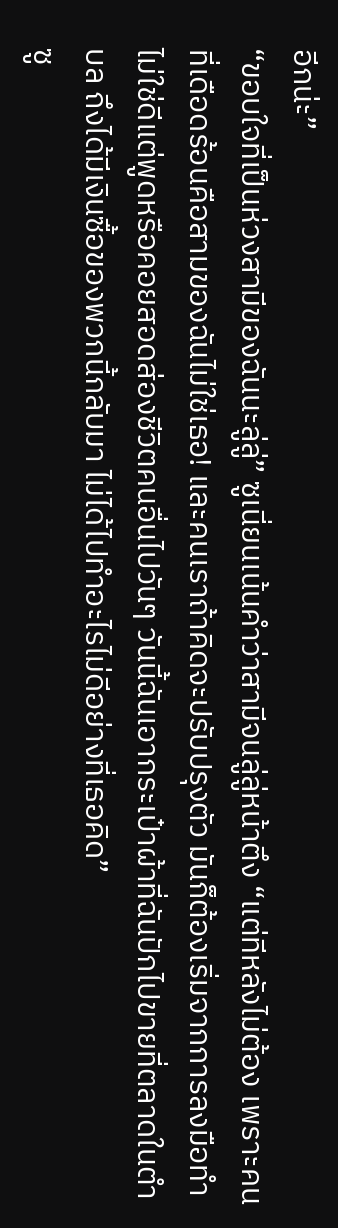อีกน่ะ”
“ขอบใจที่เป็นห่วงสามีของฉันนะลู่ลู่” ซูเนี่ยนเน้นคำว่าสามีจนลู่ลู่หน้าตึง “แต่ทีหลังไม่ต้อง เพราะคนที่เดือดร้อนคือสามของฉันไม่ใช่เธอ! และคนเราถ้าคิดจะปรับปรุงตัว มันก็ต้องเริ่มจากการลงมือทำ ไม่ใช่ดีแต่พูดหรือคอยสอดส่องชีวิตคนอื่นไปวันๆ วันนี้ฉันเอากระเป๋าผ้าที่ฉันปักไปขายที่ตลาดในตำบล ถึงได้มีเงินซื้อของพวกนี้กลับมา ไม่ได้ไปทำอะไรไม่ดีอย่างที่เธอคิด”
ซู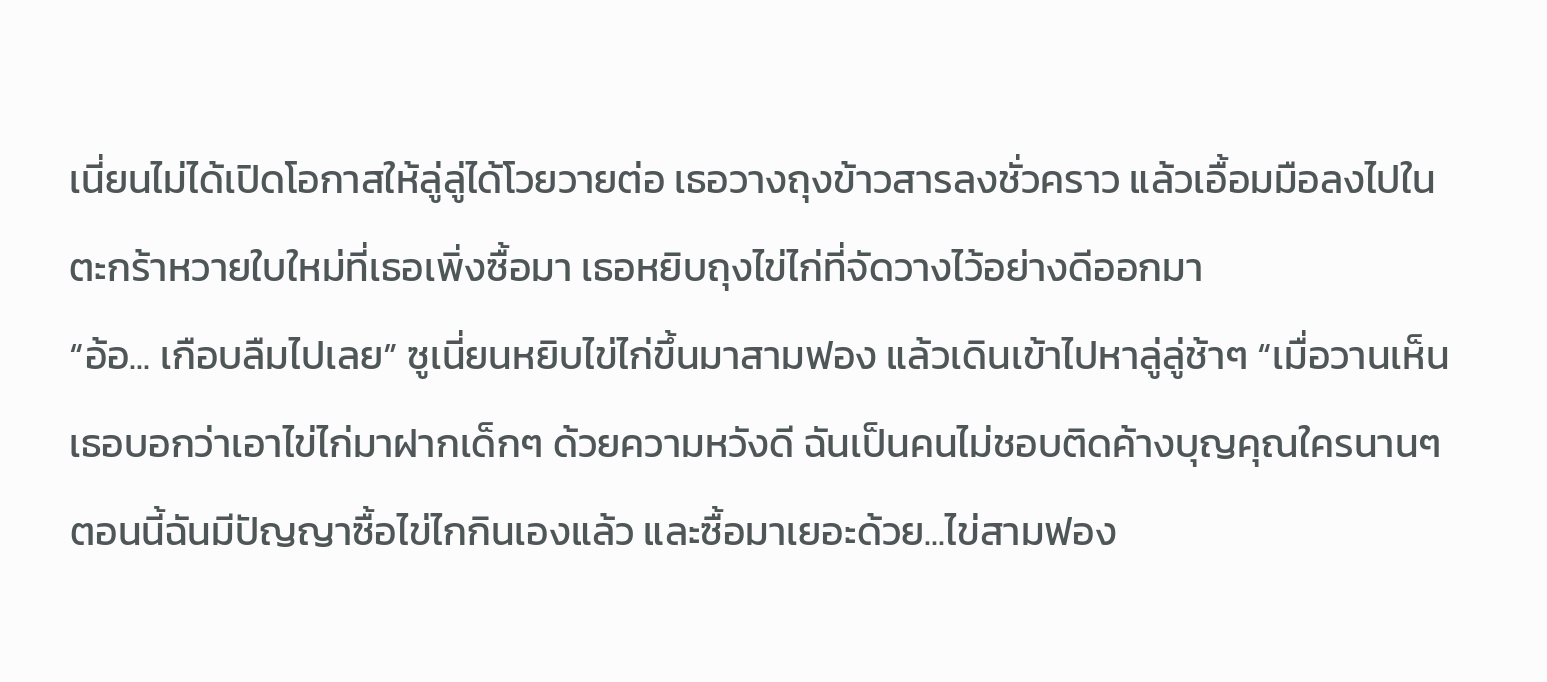เนี่ยนไม่ได้เปิดโอกาสให้ลู่ลู่ได้โวยวายต่อ เธอวางถุงข้าวสารลงชั่วคราว แล้วเอื้อมมือลงไปในตะกร้าหวายใบใหม่ที่เธอเพิ่งซื้อมา เธอหยิบถุงไข่ไก่ที่จัดวางไว้อย่างดีออกมา
“อ้อ... เกือบลืมไปเลย” ซูเนี่ยนหยิบไข่ไก่ขึ้นมาสามฟอง แล้วเดินเข้าไปหาลู่ลู่ช้าๆ “เมื่อวานเห็นเธอบอกว่าเอาไข่ไก่มาฝากเด็กๆ ด้วยความหวังดี ฉันเป็นคนไม่ชอบติดค้างบุญคุณใครนานๆ ตอนนี้ฉันมีปัญญาซื้อไข่ไกกินเองแล้ว และซื้อมาเยอะด้วย...ไข่สามฟอง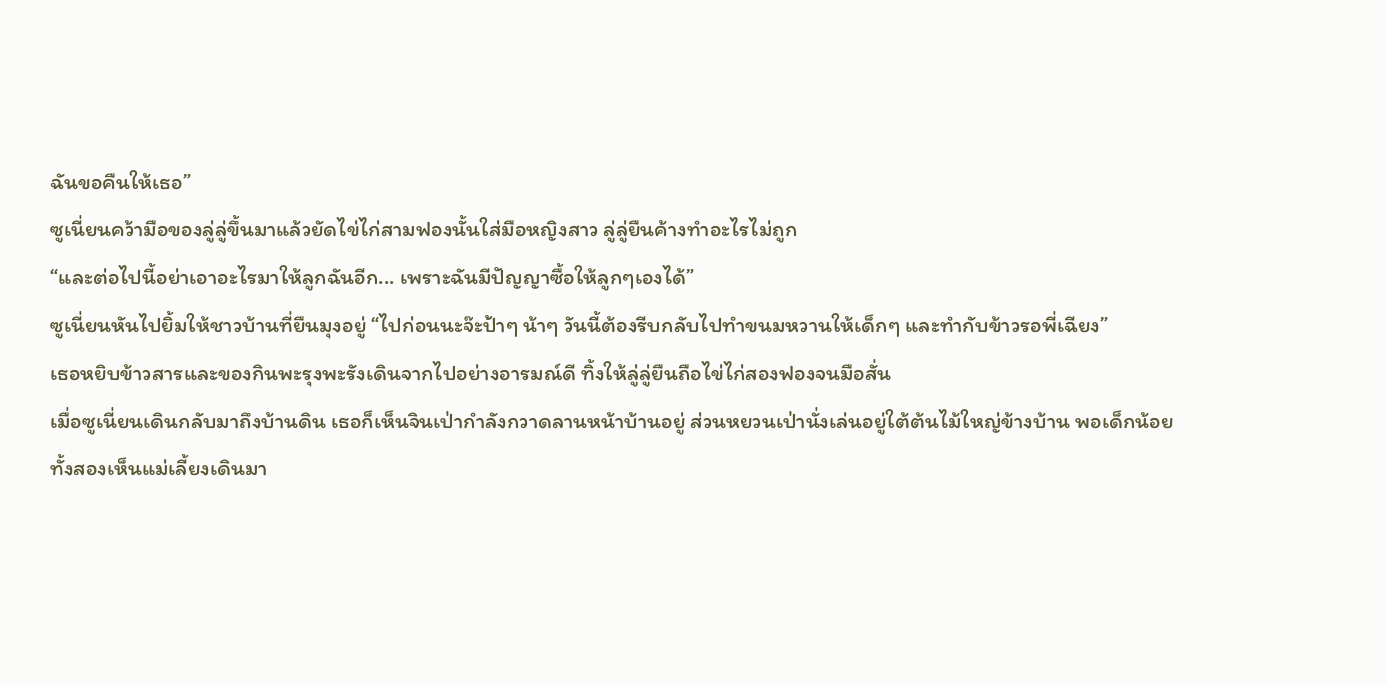ฉันขอคืนให้เธอ”
ซูเนี่ยนคว้ามือของลู่ลู่ขึ้นมาแล้วยัดไข่ไก่สามฟองนั้นใส่มือหญิงสาว ลู่ลู่ยืนค้างทำอะไรไม่ถูก
“และต่อไปนี้อย่าเอาอะไรมาให้ลูกฉันอีก... เพราะฉันมีปัญญาซื้อให้ลูกๆเองได้”
ซูเนี่ยนหันไปยิ้มให้ชาวบ้านที่ยืนมุงอยู่ “ไปก่อนนะจ๊ะป้าๆ น้าๆ วันนี้ต้องรีบกลับไปทำขนมหวานให้เด็กๆ และทำกับข้าวรอพี่เฉียง”
เธอหยิบข้าวสารและของกินพะรุงพะรังเดินจากไปอย่างอารมณ์ดี ทิ้งให้ลู่ลู่ยืนถือไข่ไก่สองฟองจนมือสั่น
เมื่อซูเนี่ยนเดินกลับมาถึงบ้านดิน เธอก็เห็นจินเป่ากำลังกวาดลานหน้าบ้านอยู่ ส่วนหยวนเป่านั่งเล่นอยู่ใต้ต้นไม้ใหญ่ข้างบ้าน พอเด็กน้อยทั้งสองเห็นแม่เลี้ยงเดินมา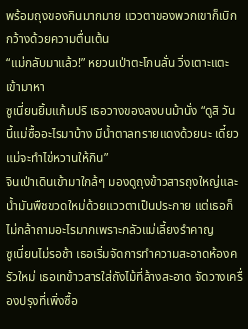พร้อมถุงของกินมากมาย แววตาของพวกเขาก็เบิกกว้างด้วยความตื่นเต้น
“แม่กลับมาแล้ว!” หยวนเป่าตะโกนลั่น วิ่งเตาะแตะเข้ามาหา
ซูเนี่ยนยิ้มแก้มปริ เธอวางของลงบนม้านั่ง “ดูสิ วันนี้แม่ซื้ออะไรมาบ้าง มีน้ำตาลทรายแดงด้วยนะ เดี๋ยวแม่จะทำไข่หวานให้กิน”
จินเป่าเดินเข้ามาใกล้ๆ มองดูถุงข้าวสารถุงใหญ่และน้ำมันพืชขวดใหม่ด้วยแววตาเป็นประกาย แต่เธอก็ไม่กล้าถามอะไรมากเพราะกลัวแม่เลี้ยงรำคาญ
ซูเนี่ยนไม่รอช้า เธอเริ่มจัดการทำความสะอาดห้องครัวใหม่ เธอเทข้าวสารใส่ถังไม้ที่ล้างสะอาด จัดวางเครื่องปรุงที่เพิ่งซื้อ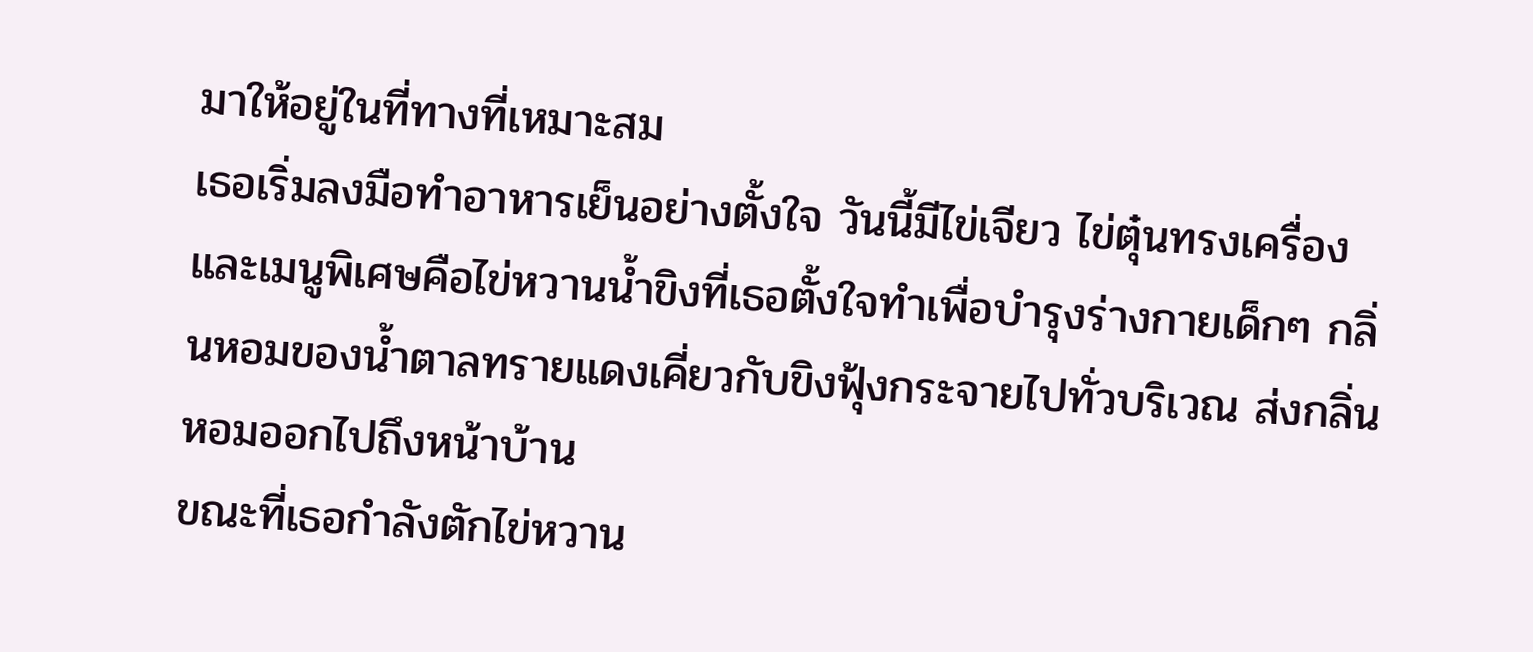มาให้อยู่ในที่ทางที่เหมาะสม
เธอเริ่มลงมือทำอาหารเย็นอย่างตั้งใจ วันนี้มีไข่เจียว ไข่ตุ๋นทรงเครื่อง และเมนูพิเศษคือไข่หวานน้ำขิงที่เธอตั้งใจทำเพื่อบำรุงร่างกายเด็กๆ กลิ่นหอมของน้ำตาลทรายแดงเคี่ยวกับขิงฟุ้งกระจายไปทั่วบริเวณ ส่งกลิ่นหอมออกไปถึงหน้าบ้าน
ขณะที่เธอกำลังตักไข่หวาน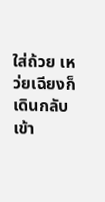ใส่ถ้วย เหว่ยเฉียงก็เดินกลับเข้า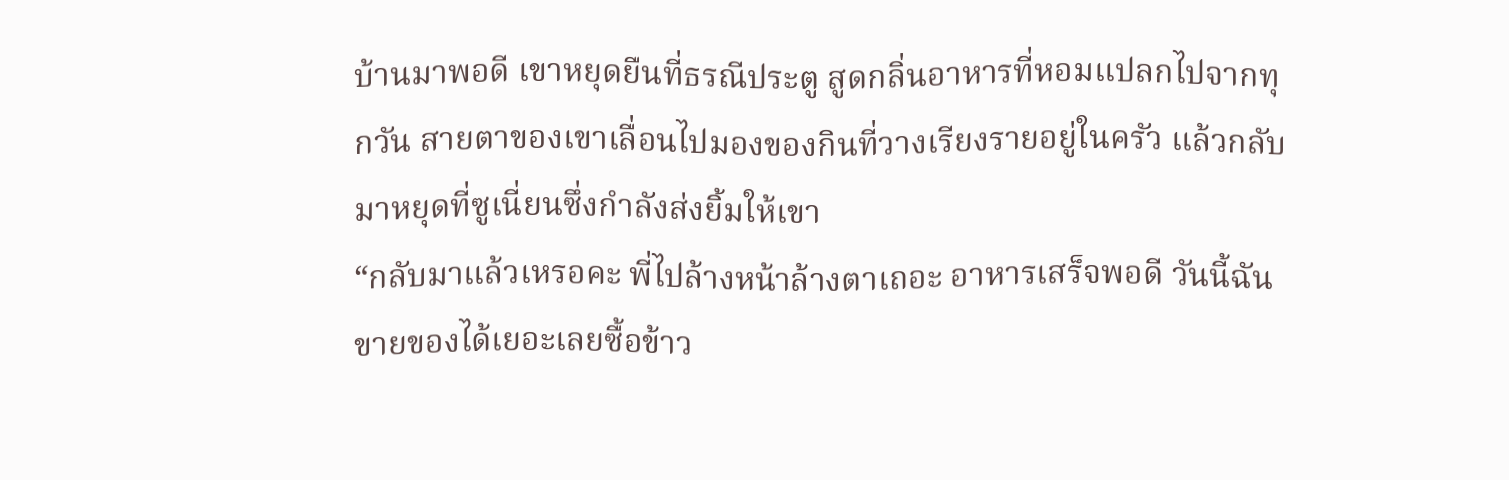บ้านมาพอดี เขาหยุดยืนที่ธรณีประตู สูดกลิ่นอาหารที่หอมแปลกไปจากทุกวัน สายตาของเขาเลื่อนไปมองของกินที่วางเรียงรายอยู่ในครัว แล้วกลับมาหยุดที่ซูเนี่ยนซึ่งกำลังส่งยิ้มให้เขา
“กลับมาแล้วเหรอคะ พี่ไปล้างหน้าล้างตาเถอะ อาหารเสร็จพอดี วันนี้ฉันขายของได้เยอะเลยซื้อข้าว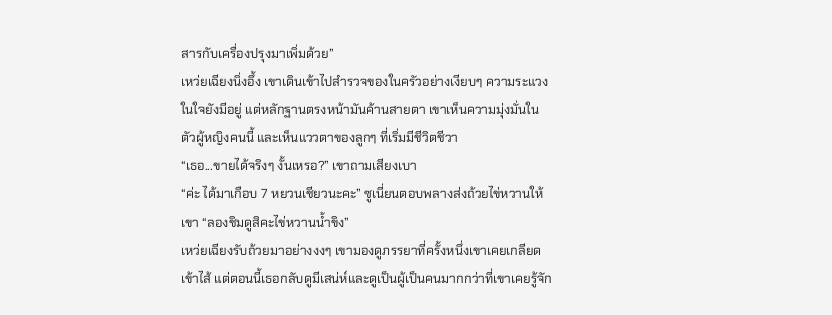สารกับเครื่องปรุงมาเพิ่มด้วย”
เหว่ยเฉียงนิ่งอึ้ง เขาเดินเข้าไปสำรวจของในครัวอย่างเงียบๆ ความระแวงในใจยังมีอยู่ แต่หลักฐานตรงหน้ามันค้านสายตา เขาเห็นความมุ่งมั่นในตัวผู้หญิงคนนี้ และเห็นแววตาของลูกๆ ที่เริ่มมีชีวิตชีวา
“เธอ...ขายได้จริงๆ งั้นเหรอ?” เขาถามเสียงเบา
“ค่ะ ได้มาเกือบ 7 หยวนเชียวนะคะ” ซูเนี่ยนตอบพลางส่งถ้วยไข่หวานให้เขา “ลองชิมดูสิคะไข่หวานน้ำขิง”
เหว่ยเฉียงรับถ้วยมาอย่างงงๆ เขามองดูภรรยาที่ครั้งหนึ่งเขาเคยเกลียดเข้าไส้ แต่ตอนนี้เธอกลับดูมีเสน่ห์และดูเป็นผู้เป็นคนมากกว่าที่เขาเคยรู้จัก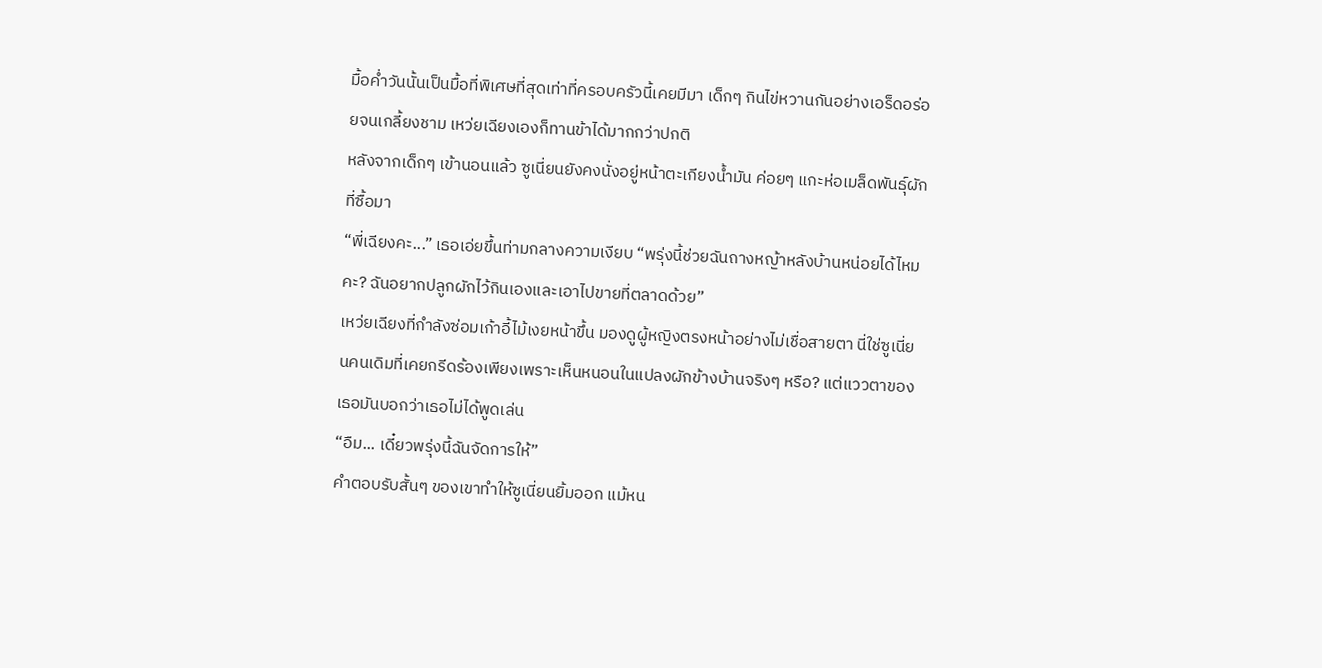มื้อค่ำวันนั้นเป็นมื้อที่พิเศษที่สุดเท่าที่ครอบครัวนี้เคยมีมา เด็กๆ กินไข่หวานกันอย่างเอร็ดอร่อยจนเกลี้ยงชาม เหว่ยเฉียงเองก็ทานข้าได้มากกว่าปกติ
หลังจากเด็กๆ เข้านอนแล้ว ซูเนี่ยนยังคงนั่งอยู่หน้าตะเกียงน้ำมัน ค่อยๆ แกะห่อเมล็ดพันธุ์ผักที่ซื้อมา
“พี่เฉียงคะ...” เธอเอ่ยขึ้นท่ามกลางความเงียบ “พรุ่งนี้ช่วยฉันถางหญ้าหลังบ้านหน่อยได้ไหมคะ? ฉันอยากปลูกผักไว้กินเองและเอาไปขายที่ตลาดด้วย”
เหว่ยเฉียงที่กำลังซ่อมเก้าอี้ไม้เงยหน้าขึ้น มองดูผู้หญิงตรงหน้าอย่างไม่เชื่อสายตา นี่ใช่ซูเนี่ยนคนเดิมที่เคยกรีดร้องเพียงเพราะเห็นหนอนในแปลงผักข้างบ้านจริงๆ หรือ? แต่แววตาของเธอมันบอกว่าเธอไม่ได้พูดเล่น
“อืม... เดี๋ยวพรุ่งนี้ฉันจัดการให้”
คำตอบรับสั้นๆ ของเขาทำให้ซูเนี่ยนยิ้มออก แม้หน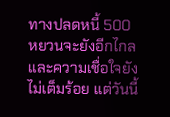ทางปลดหนี้ 500 หยวนจะยังอีกไกล และความเชื่อใจยังไม่เต็มร้อย แต่วันนี้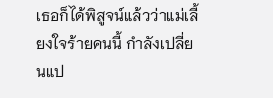เธอก็ได้พิสูจน์แล้วว่าแม่เลี้ยงใจร้ายคนนี้ กำลังเปลี่ยนแป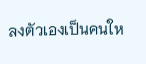ลงตัวเองเป็นคนให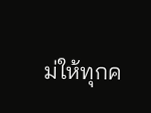ม่ให้ทุกค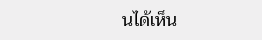นได้เห็น